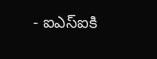- ఐఎస్ఐకి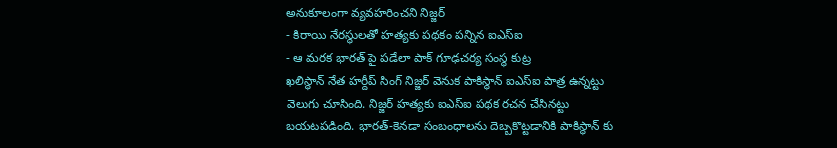అనుకూలంగా వ్యవహరించని నిజ్జర్
- కిరాయి నేరస్థులతో హత్యకు పథకం పన్నిన ఐఎస్ఐ
- ఆ మరక భారత్ పై పడేలా పాక్ గూఢచర్య సంస్థ కుట్ర
ఖలిస్థాన్ నేత హర్దీప్ సింగ్ నిజ్జర్ వెనుక పాకిస్థాన్ ఐఎస్ఐ పాత్ర ఉన్నట్టు వెలుగు చూసింది. నిజ్జర్ హత్యకు ఐఎస్ఐ పథక రచన చేసినట్టు బయటపడింది. భారత్-కెనడా సంబంధాలను దెబ్బకొట్టడానికి పాకిస్థాన్ కు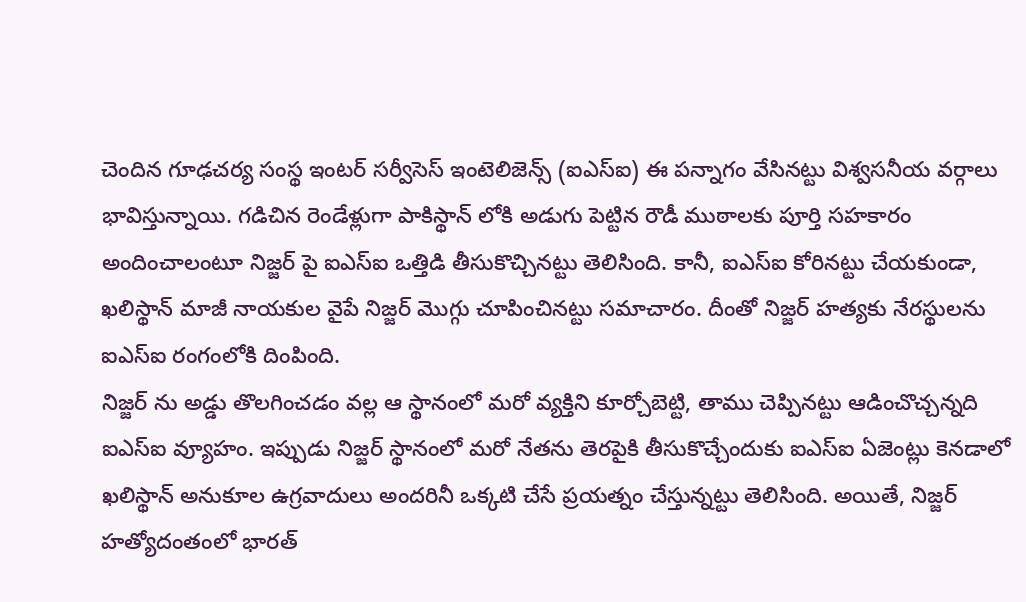చెందిన గూఢచర్య సంస్థ ఇంటర్ సర్వీసెస్ ఇంటెలిజెన్స్ (ఐఎస్ఐ) ఈ పన్నాగం వేసినట్టు విశ్వసనీయ వర్గాలు భావిస్తున్నాయి. గడిచిన రెండేళ్లుగా పాకిస్థాన్ లోకి అడుగు పెట్టిన రౌడీ ముఠాలకు పూర్తి సహకారం అందించాలంటూ నిజ్జర్ పై ఐఎస్ఐ ఒత్తిడి తీసుకొచ్చినట్టు తెలిసింది. కానీ, ఐఎస్ఐ కోరినట్టు చేయకుండా, ఖలిస్థాన్ మాజీ నాయకుల వైపే నిజ్జర్ మొగ్గు చూపించినట్టు సమాచారం. దీంతో నిజ్జర్ హత్యకు నేరస్థులను ఐఎస్ఐ రంగంలోకి దింపింది.
నిజ్జర్ ను అడ్డు తొలగించడం వల్ల ఆ స్థానంలో మరో వ్యక్తిని కూర్చోబెట్టి, తాము చెప్పినట్టు ఆడించొచ్చన్నది ఐఎస్ఐ వ్యూహం. ఇప్పుడు నిజ్జర్ స్థానంలో మరో నేతను తెరపైకి తీసుకొచ్చేందుకు ఐఎస్ఐ ఏజెంట్లు కెనడాలో ఖలిస్థాన్ అనుకూల ఉగ్రవాదులు అందరినీ ఒక్కటి చేసే ప్రయత్నం చేస్తున్నట్టు తెలిసింది. అయితే, నిజ్జర్ హత్యోదంతంలో భారత్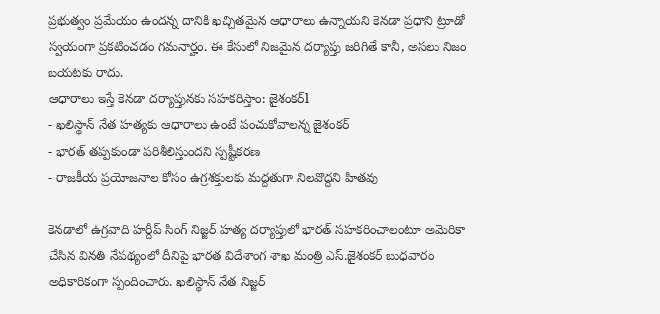ప్రభుత్వం ప్రమేయం ఉందన్న దానికి ఖచ్చితమైన ఆధారాలు ఉన్నాయని కెనడా ప్రధాని ట్రూడో స్వయంగా ప్రకటించడం గమనార్హం. ఈ కేసులో నిజమైన దర్యాప్తు జరిగితే కానీ, అసలు నిజం బయటకు రాదు.
ఆధారాలు ఇస్తే కెనడా దర్యాప్తునకు సహకరిస్తాం: జైశంకర్l
- ఖలిస్థాన్ నేత హత్యకు ఆధారాలు ఉంటే పంచుకోవాలన్న జైశంకర్
- భారత్ తప్పకుండా పరిశీలిస్తుందని స్పష్టీకరణ
- రాజకీయ ప్రయోజనాల కోసం ఉగ్రశక్తులకు మద్దతుగా నిలవొద్దని హితవు

కెనడాలో ఉగ్రవాది హర్దీప్ సింగ్ నిజ్జర్ హత్య దర్యాప్తులో భారత్ సహకరించాలంటూ అమెరికా చేసిన వినతి నేపథ్యంలో దీనిపై భారత విదేశాంగ శాఖ మంత్రి ఎస్.జైశంకర్ బుధవారం అధికారికంగా స్పందించారు. ఖలిస్థాన్ నేత నిజ్జర్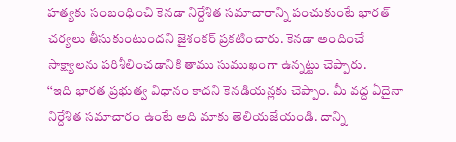హత్యకు సంబంధించి కెనడా నిర్దేశిత సమాచారాన్ని పంచుకుంటే భారత్ చర్యలు తీసుకుంటుందని జైశంకర్ ప్రకటించారు. కెనడా అందించే సాక్ష్యాలను పరిశీలించడానికి తాము సుముఖంగా ఉన్నట్టు చెప్పారు.
‘‘ఇది భారత ప్రభుత్వ విధానం కాదని కెనడియన్లకు చెప్పాం. మీ వద్ద ఏదైనా నిర్దేశిత సమాచారం ఉంటే అది మాకు తెలియజేయండి. దాన్ని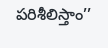పరిశీలిస్తాం’’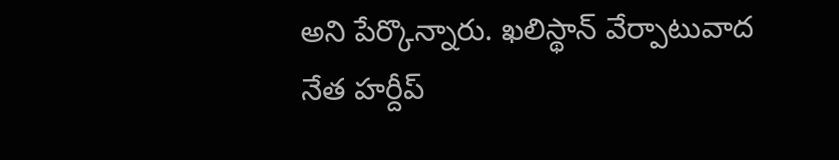అని పేర్కొన్నారు. ఖలిస్థాన్ వేర్పాటువాద నేత హర్దీప్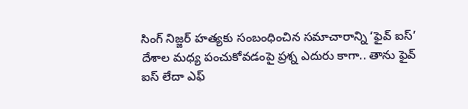సింగ్ నిజ్జర్ హత్యకు సంబంధించిన సమాచారాన్ని ‘ఫైవ్ ఐస్’ దేశాల మధ్య పంచుకోవడంపై ప్రశ్న ఎదురు కాగా.. తాను ఫైవ్ ఐస్ లేదా ఎఫ్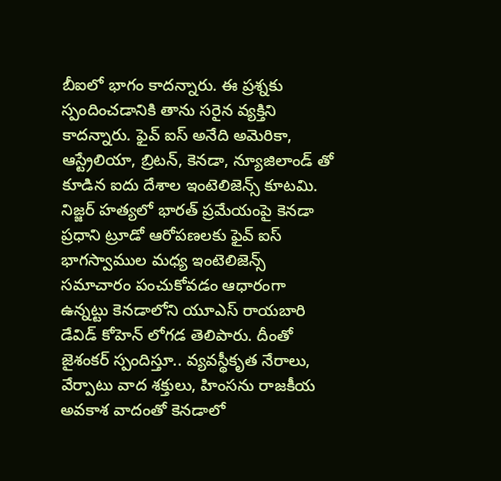బీఐలో భాగం కాదన్నారు. ఈ ప్రశ్నకు స్పందించడానికి తాను సరైన వ్యక్తిని కాదన్నారు. ఫైవ్ ఐస్ అనేది అమెరికా, ఆస్ట్రేలియా, బ్రిటన్, కెనడా, న్యూజిలాండ్ తో కూడిన ఐదు దేశాల ఇంటెలిజెన్స్ కూటమి.
నిజ్జర్ హత్యలో భారత్ ప్రమేయంపై కెనడా ప్రధాని ట్రూడో ఆరోపణలకు ఫైవ్ ఐస్ భాగస్వాముల మధ్య ఇంటెలిజెన్స్ సమాచారం పంచుకోవడం ఆధారంగా ఉన్నట్టు కెనడాలోని యూఎస్ రాయబారి డేవిడ్ కోహెన్ లోగడ తెలిపారు. దీంతో జైశంకర్ స్పందిస్తూ.. వ్యవస్థీకృత నేరాలు, వేర్పాటు వాద శక్తులు, హింసను రాజకీయ అవకాశ వాదంతో కెనడాలో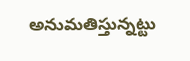అనుమతిస్తున్నట్టు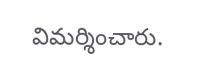విమర్శించారు.